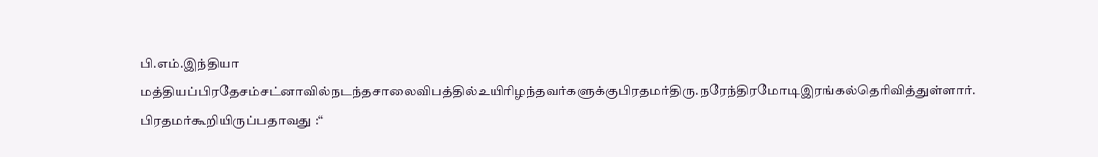பி.எம்.இந்தியா
மத்தியப்பிரதேசம்சட்னாவில்நடந்தசாலைவிபத்தில்உயிரிழந்தவர்களுக்குபிரதமர்திரு.நரேந்திரமோடிஇரங்கல்தெரிவித்துள்ளார்.
பிரதமர்கூறியிருப்பதாவது :“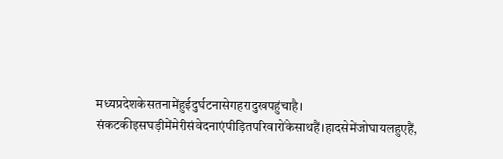मध्यप्रदेशकेसतनामेंहुईदुर्घटनासेगहरादुखपहुंचाहै।
संकटकीइसघड़ीमेंमेरीसंवेदनाएंपीड़ितपरिवारोंकेसाथहैं।हादसेमेंजोघायलहुएहैं,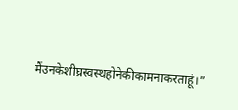मैंउनकेशीघ्रस्वस्थहोनेकीकामनाकरताहूं।”